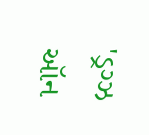'ડ્રગ્ઝ ઑન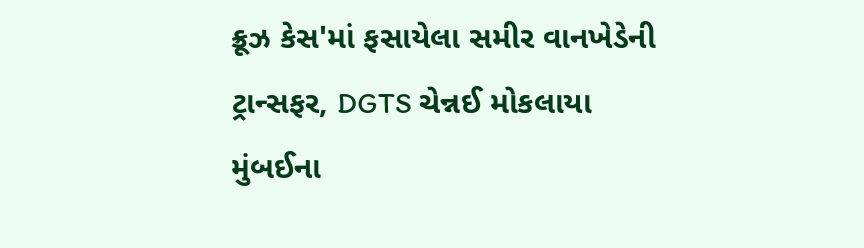ક્રૂઝ કેસ'માં ફસાયેલા સમીર વાનખેડેની ટ્રાન્સફર, DGTS ચેન્નઈ મોકલાયા
મુંબઈના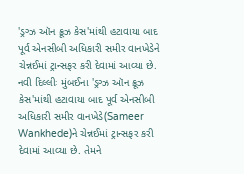'ડ્રગ્ઝ ઑન ક્રૂઝ કેસ'માંથી હટાવાયા બાદ પૂર્વ એનસીબી અધિકારી સમીર વાનખેડેને ચેન્નઈમાં ટ્રાન્સફર કરી દેવામાં આવ્યા છે.
નવી દિલ્લીઃ મુંબઈના 'ડ્રગ્ઝ ઑન ક્રૂઝ કેસ'માંથી હટાવાયા બાદ પૂર્વ એનસીબી અધિકારી સમીર વાનખેડે(Sameer Wankhede)ને ચેન્નઈમાં ટ્રાન્સફર કરી દેવામાં આવ્યા છે. તેમને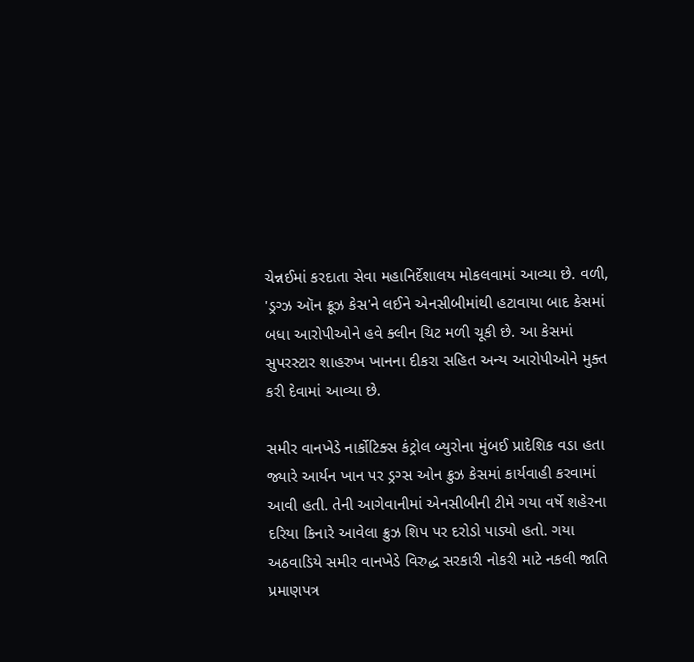ચેન્નઈમાં કરદાતા સેવા મહાનિર્દેશાલય મોકલવામાં આવ્યા છે. વળી, 'ડ્રગ્ઝ ઑન ક્રૂઝ કેસ'ને લઈને એનસીબીમાંથી હટાવાયા બાદ કેસમાં બધા આરોપીઓને હવે ક્લીન ચિટ મળી ચૂકી છે. આ કેસમાં સુપરસ્ટાર શાહરુખ ખાનના દીકરા સહિત અન્ય આરોપીઓને મુક્ત કરી દેવામાં આવ્યા છે.

સમીર વાનખેડે નાર્કોટિક્સ કંટ્રોલ બ્યુરોના મુંબઈ પ્રાદેશિક વડા હતા જ્યારે આર્યન ખાન પર ડ્રગ્સ ઓન ક્રુઝ કેસમાં કાર્યવાહી કરવામાં આવી હતી. તેની આગેવાનીમાં એનસીબીની ટીમે ગયા વર્ષે શહેરના દરિયા કિનારે આવેલા ક્રુઝ શિપ પર દરોડો પાડ્યો હતો. ગયા અઠવાડિયે સમીર વાનખેડે વિરુદ્ધ સરકારી નોકરી માટે નકલી જાતિ પ્રમાણપત્ર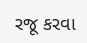રજૂ કરવા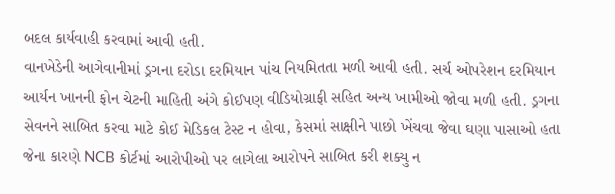બદલ કાર્યવાહી કરવામાં આવી હતી.
વાનખેડેની આગેવાનીમાં ડ્રગના દરોડા દરમિયાન પાંચ નિયમિતતા મળી આવી હતી. સર્ચ ઓપરેશન દરમિયાન આર્યન ખાનની ફોન ચેટની માહિતી અંગે કોઈપણ વીડિયોગ્રાફી સહિત અન્ય ખામીઓ જોવા મળી હતી. ડ્રગના સેવનને સાબિત કરવા માટે કોઈ મેડિકલ ટેસ્ટ ન હોવા, કેસમાં સાક્ષીને પાછો ખેંચવા જેવા ઘણા પાસાઓ હતા જેના કારણે NCB કોર્ટમાં આરોપીઓ પર લાગેલા આરોપને સાબિત કરી શક્યુ ન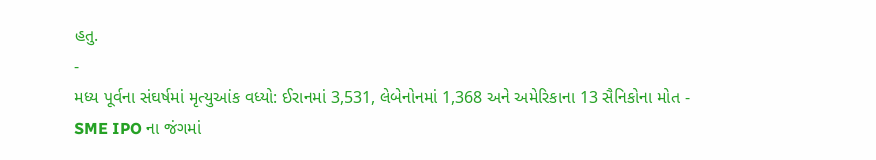હતુ.
-
મધ્ય પૂર્વના સંઘર્ષમાં મૃત્યુઆંક વધ્યો: ઈરાનમાં 3,531, લેબેનોનમાં 1,368 અને અમેરિકાના 13 સૈનિકોના મોત -
SME IPO ના જંગમાં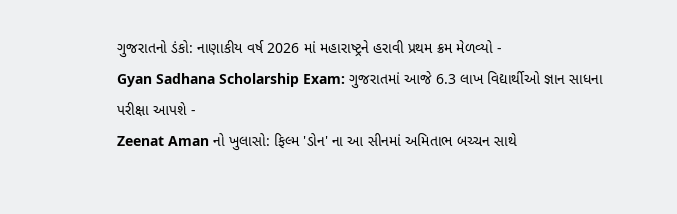ગુજરાતનો ડંકો: નાણાકીય વર્ષ 2026 માં મહારાષ્ટ્રને હરાવી પ્રથમ ક્રમ મેળવ્યો -
Gyan Sadhana Scholarship Exam: ગુજરાતમાં આજે 6.3 લાખ વિદ્યાર્થીઓ જ્ઞાન સાધના પરીક્ષા આપશે -
Zeenat Aman નો ખુલાસો: ફિલ્મ 'ડોન' ના આ સીનમાં અમિતાભ બચ્ચન સાથે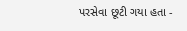પરસેવા છૂટી ગયા હતા -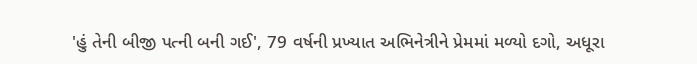'હું તેની બીજી પત્ની બની ગઈ', 79 વર્ષની પ્રખ્યાત અભિનેત્રીને પ્રેમમાં મળ્યો દગો, અધૂરા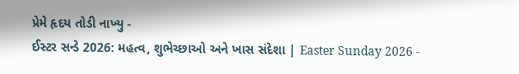પ્રેમે હૃદય તોડી નાખ્યુ -
ઈસ્ટર સન્ડે 2026: મહત્વ, શુભેચ્છાઓ અને ખાસ સંદેશા | Easter Sunday 2026 -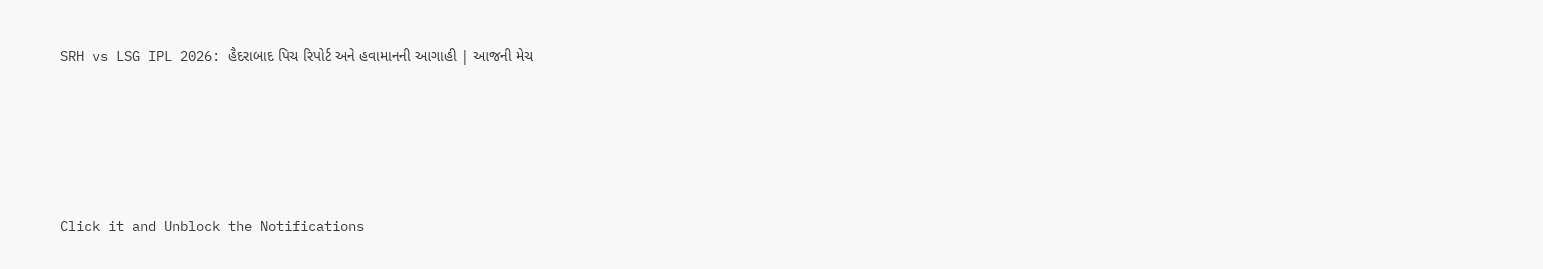SRH vs LSG IPL 2026: હૈદરાબાદ પિચ રિપોર્ટ અને હવામાનની આગાહી | આજની મેચ





Click it and Unblock the Notifications